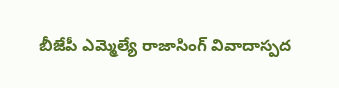బీజేపీ ఎమ్మెల్యే రాజాసింగ్ వివాదాస్పద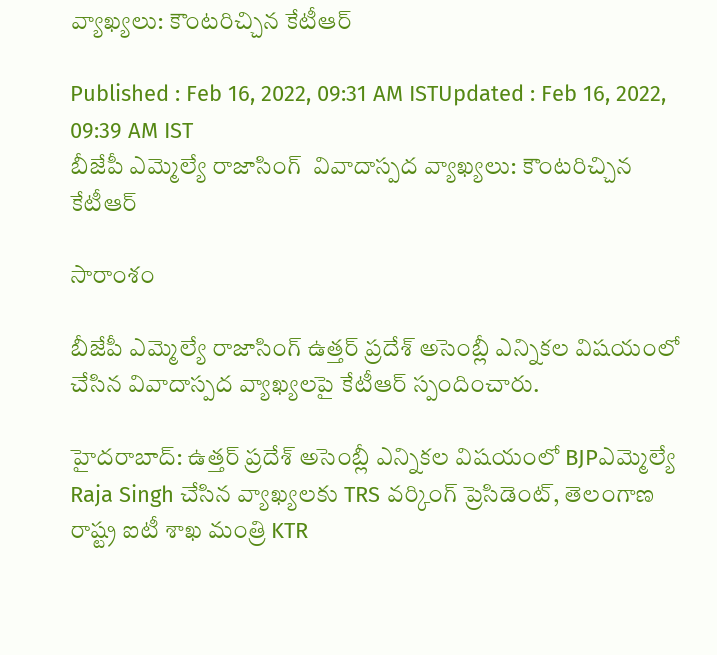వ్యాఖ్యలు: కౌంటరిచ్చిన కేటీఆర్

Published : Feb 16, 2022, 09:31 AM ISTUpdated : Feb 16, 2022, 09:39 AM IST
బీజేపీ ఎమ్మెల్యే రాజాసింగ్  వివాదాస్పద వ్యాఖ్యలు: కౌంటరిచ్చిన కేటీఆర్

సారాంశం

బీజేపీ ఎమ్మెల్యే రాజాసింగ్ ఉత్తర్ ప్రదేశ్ అసెంబ్లీ ఎన్నికల విషయంలో చేసిన వివాదాస్పద వ్యాఖ్యలపై కేటీఆర్ స్పందించారు.

హైదరాబాద్: ఉత్తర్ ప్రదేశ్ అసెంబ్లీ ఎన్నికల విషయంలో BJPఎమ్మెల్యే Raja Singh చేసిన వ్యాఖ్యలకు TRS వర్కింగ్ ప్రెసిడెంట్, తెలంగాణ రాష్ట్ర ఐటీ శాఖ మంత్రి KTR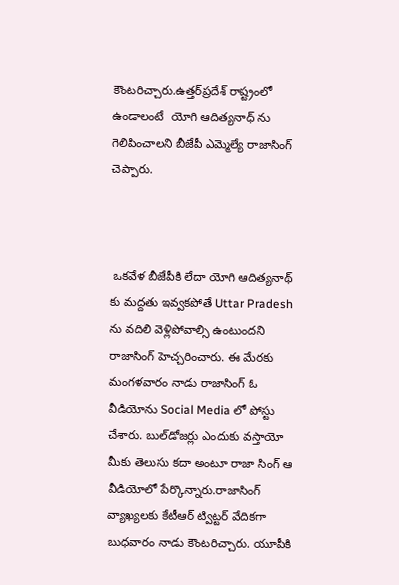కౌంటరిచ్చారు.ఉత్తర్‌ప్రదేశ్ రాష్ట్రంలో ఉండాలంటే  యోగి ఆదిత్యనాధ్ ను గెలిపించాలని బీజేపీ ఎమ్మెల్యే రాజాసింగ్ చెప్పారు.



 ఒకవేళ బీజేపీకి లేదా యోగి ఆదిత్యనాథ్ కు మద్దతు ఇవ్వకపోతే Uttar Pradesh ను వదిలి వెళ్లిపోవాల్సి ఉంటుందని రాజాసింగ్ హెచ్చరించారు. ఈ మేరకు మంగళవారం నాడు రాజాసింగ్ ఓ వీడియోను Social Media లో పోస్టు చేశారు. బుల్‌డోజర్లు ఎందుకు వస్తాయో మీకు తెలుసు కదా అంటూ రాజా సింగ్ ఆ వీడియోలో పేర్కొన్నారు.రాజాసింగ్ వ్యాఖ్యలకు కేటీఆర్ ట్విట్టర్ వేదికగా బుధవారం నాడు కౌంటరిచ్చారు. యూపీకి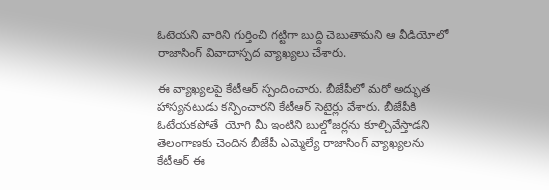ఓటెయని వారిని గుర్తించి గట్టిగా బుద్ది చెబుతామని ఆ వీడియోలో రాజాసింగ్ వివాదాస్పద వ్యాఖ్యలు చేశారు.

ఈ వ్యాఖ్యలపై కేటీఆర్ స్పందించారు. బీజేపీలో మరో అద్భుత  హాస్యనటుడు కన్పించారని కేటీఆర్ సెటైర్లు వేశారు. బీజేపీకి ఓటేయకపోతే  యోగి మీ ఇంటిని బుల్డోజర్లను కూల్చివేస్తాడని తెలంగాణకు చెందిన బీజేపీ ఎమ్మెల్యే రాజాసింగ్ వ్యాఖ్యలను కేటీఆర్ ఈ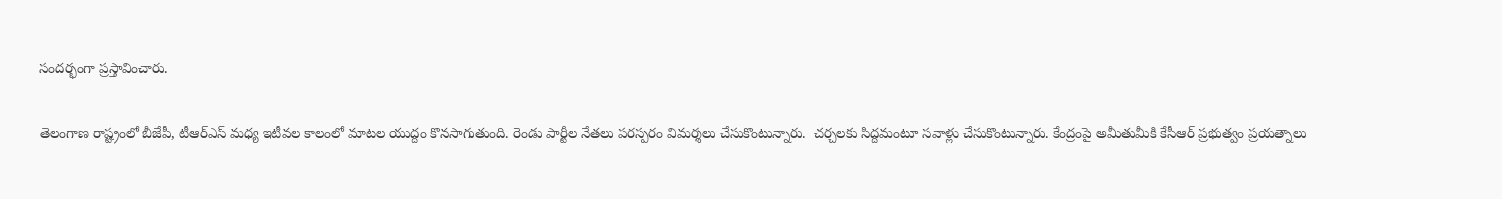సందర్భంగా ప్రస్తావించారు.

తెలంగాణ రాష్ట్రంలో బీజేపీ, టీఆర్ఎస్ మధ్య ఇటీవల కాలంలో మాటల యుద్దం కొనసాగుతుంది. రెండు పార్టీల నేతలు పరస్పరం విమర్శలు చేసుకొంటున్నారు.  చర్చలకు సిద్దమంటూ సవాళ్లు చేసుకొంటున్నారు. కేంద్రంపై అమీతుమీకి కేసీఆర్ ప్రభుత్వం ప్రయత్నాలు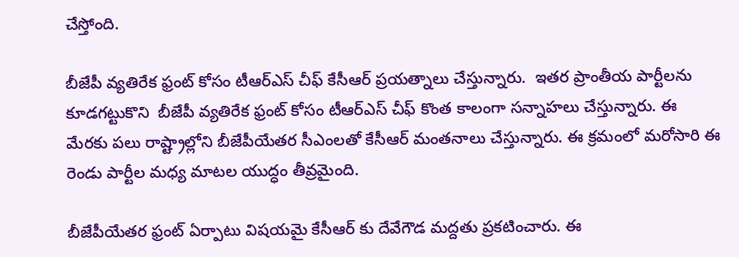చేస్తోంది.

బీజేపీ వ్యతిరేక ఫ్రంట్ కోసం టీఆర్ఎస్ చీఫ్ కేసీఆర్ ప్రయత్నాలు చేస్తున్నారు.  ఇతర ప్రాంతీయ పార్టీలను కూడగట్టుకొని  బీజేపీ వ్యతిరేక ఫ్రంట్ కోసం టీఆర్ఎస్ చీఫ్ కొంత కాలంగా సన్నాహలు చేస్తున్నారు. ఈ మేరకు పలు రాష్ట్రాల్లోని బీజేపీయేతర సీఎంలతో కేసీఆర్ మంతనాలు చేస్తున్నారు. ఈ క్రమంలో మరోసారి ఈ రెండు పార్టీల మధ్య మాటల యుద్ధం తీవ్రమైంది.

బీజేపీయేతర ఫ్రంట్ ఏర్పాటు విషయమై కేసీఆర్ కు దేవేగౌడ మద్దతు ప్రకటించారు. ఈ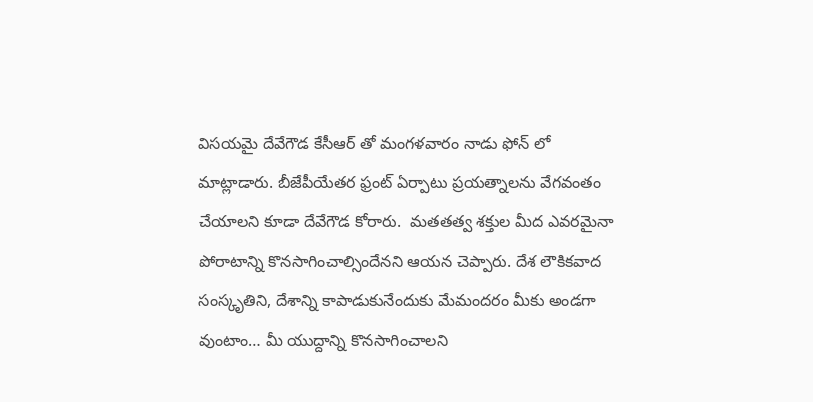విసయమై దేవేగౌడ కేసీఆర్ తో మంగళవారం నాడు ఫోన్ లో మాట్లాడారు. బీజేపీయేతర ఫ్రంట్ ఏర్పాటు ప్రయత్నాలను వేగవంతం చేయాలని కూడా దేవేగౌడ కోరారు.  మతతత్వ శక్తుల మీద ఎవరమైనా పోరాటాన్ని కొనసాగించాల్సిందేనని ఆయన చెప్పారు. దేశ లౌకికవాద సంస్కృతిని, దేశాన్ని కాపాడుకునేందుకు మేమంద‌రం మీకు అండగా వుంటాం… మీ యుద్దాన్ని కొనసాగించాలని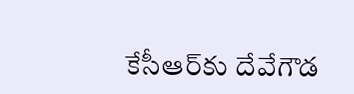కేసీఆర్‌కు దేవేగౌడ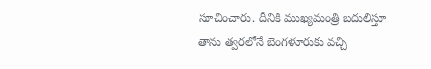సూచించారు. దీనికి ముఖ్యమంత్రి బదులిస్తూ తాను త్వరలోనే బెంగళూరుకు వచ్చి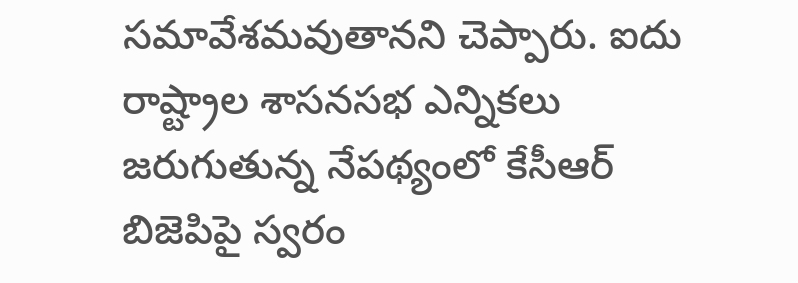సమావేశమ‌వుతాన‌ని చెప్పారు. ఐదు రాష్ట్రాల శాసనసభ ఎన్నికలు జరుగుతున్న నేపథ్యంలో కేసీఆర్ బిజెపిపై స్వరం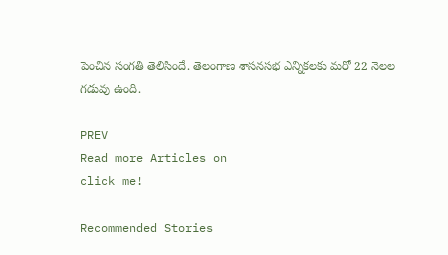పెంచిన సంగతి తెలిసిందే. తెలంగాణ శాసనసభ ఎన్నికలకు మరో 22 నెలల గడువు ఉంది.

PREV
Read more Articles on
click me!

Recommended Stories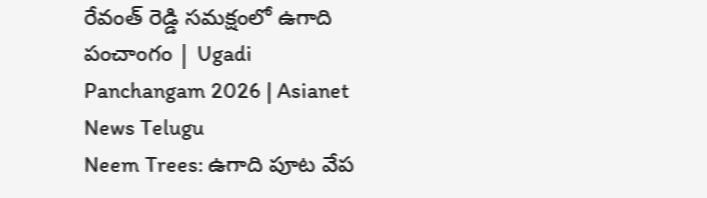రేవంత్ రెడ్డి సమక్షంలో ఉగాది పంచాంగం | Ugadi Panchangam 2026 | Asianet News Telugu
Neem Trees: ఉగాది పూట వేప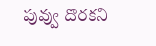పువ్వు దొర‌క‌ని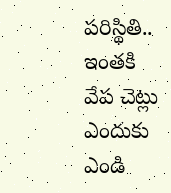పరిస్థితి.. ఇంత‌కి వేప చెట్లు ఎందుకు ఎండి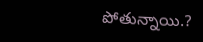పోతున్నాయి.?